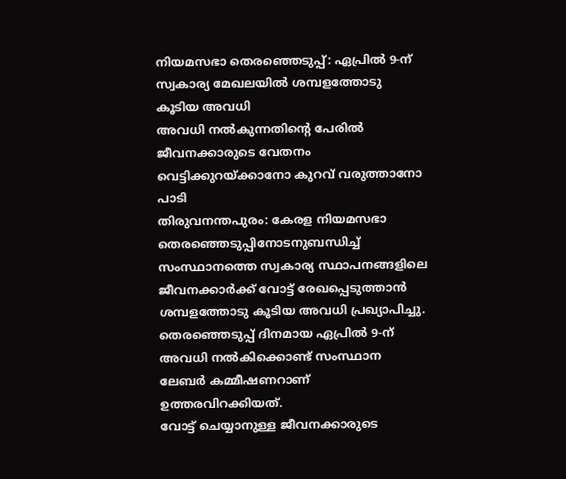നിയമസഭാ തെരഞ്ഞെടുപ്പ്: ഏപ്രിൽ 9-ന് സ്വകാര്യ മേഖലയിൽ ശമ്പളത്തോടു കൂടിയ അവധി
അവധി നൽകുന്നതിന്റെ പേരിൽ ജീവനക്കാരുടെ വേതനം വെട്ടിക്കുറയ്ക്കാനോ കുറവ് വരുത്താനോ പാടി
തിരുവനന്തപുരം: കേരള നിയമസഭാ തെരഞ്ഞെടുപ്പിനോടനുബന്ധിച്ച് സംസ്ഥാനത്തെ സ്വകാര്യ സ്ഥാപനങ്ങളിലെ ജീവനക്കാർക്ക് വോട്ട് രേഖപ്പെടുത്താൻ ശമ്പളത്തോടു കൂടിയ അവധി പ്രഖ്യാപിച്ചു. തെരഞ്ഞെടുപ്പ് ദിനമായ ഏപ്രിൽ 9-ന് അവധി നൽകിക്കൊണ്ട് സംസ്ഥാന ലേബർ കമ്മീഷണറാണ് ഉത്തരവിറക്കിയത്.
വോട്ട് ചെയ്യാനുള്ള ജീവനക്കാരുടെ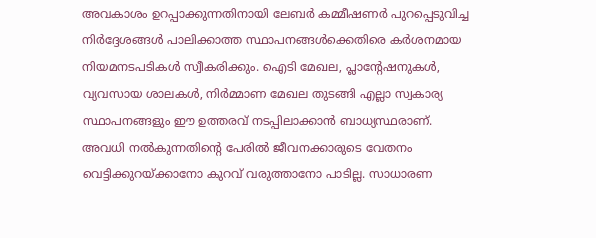അവകാശം ഉറപ്പാക്കുന്നതിനായി ലേബർ കമ്മീഷണർ പുറപ്പെടുവിച്ച നിർദ്ദേശങ്ങൾ പാലിക്കാത്ത സ്ഥാപനങ്ങൾക്കെതിരെ കർശനമായ നിയമനടപടികൾ സ്വീകരിക്കും. ഐടി മേഖല, പ്ലാന്റേഷനുകൾ, വ്യവസായ ശാലകൾ, നിർമ്മാണ മേഖല തുടങ്ങി എല്ലാ സ്വകാര്യ സ്ഥാപനങ്ങളും ഈ ഉത്തരവ് നടപ്പിലാക്കാൻ ബാധ്യസ്ഥരാണ്.
അവധി നൽകുന്നതിന്റെ പേരിൽ ജീവനക്കാരുടെ വേതനം വെട്ടിക്കുറയ്ക്കാനോ കുറവ് വരുത്താനോ പാടില്ല. സാധാരണ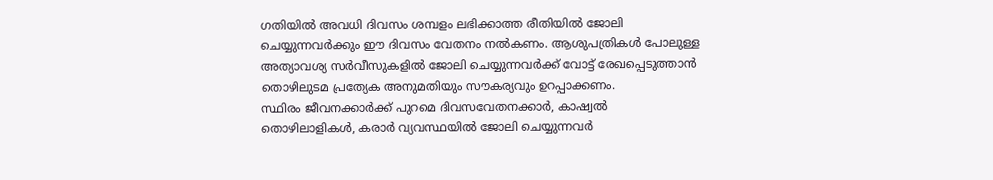ഗതിയിൽ അവധി ദിവസം ശമ്പളം ലഭിക്കാത്ത രീതിയിൽ ജോലി ചെയ്യുന്നവർക്കും ഈ ദിവസം വേതനം നൽകണം. ആശുപത്രികൾ പോലുള്ള അത്യാവശ്യ സർവീസുകളിൽ ജോലി ചെയ്യുന്നവർക്ക് വോട്ട് രേഖപ്പെടുത്താൻ തൊഴിലുടമ പ്രത്യേക അനുമതിയും സൗകര്യവും ഉറപ്പാക്കണം.
സ്ഥിരം ജീവനക്കാർക്ക് പുറമെ ദിവസവേതനക്കാർ, കാഷ്വൽ തൊഴിലാളികൾ, കരാർ വ്യവസ്ഥയിൽ ജോലി ചെയ്യുന്നവർ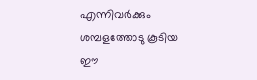എന്നിവർക്കും ശമ്പളത്തോടു കൂടിയ ഈ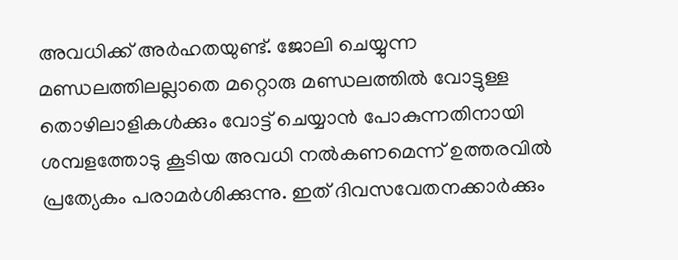അവധിക്ക് അർഹതയുണ്ട്. ജോലി ചെയ്യുന്ന മണ്ഡലത്തിലല്ലാതെ മറ്റൊരു മണ്ഡലത്തിൽ വോട്ടുള്ള തൊഴിലാളികൾക്കും വോട്ട് ചെയ്യാൻ പോകുന്നതിനായി ശമ്പളത്തോടു കൂടിയ അവധി നൽകണമെന്ന് ഉത്തരവിൽ പ്രത്യേകം പരാമർശിക്കുന്നു. ഇത് ദിവസവേതനക്കാർക്കും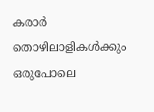കരാർ തൊഴിലാളികൾക്കും ഒരുപോലെ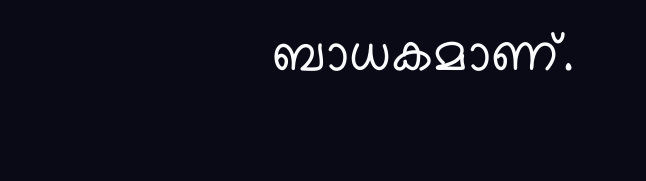ബാധകമാണ്.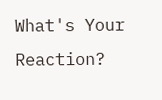What's Your Reaction?